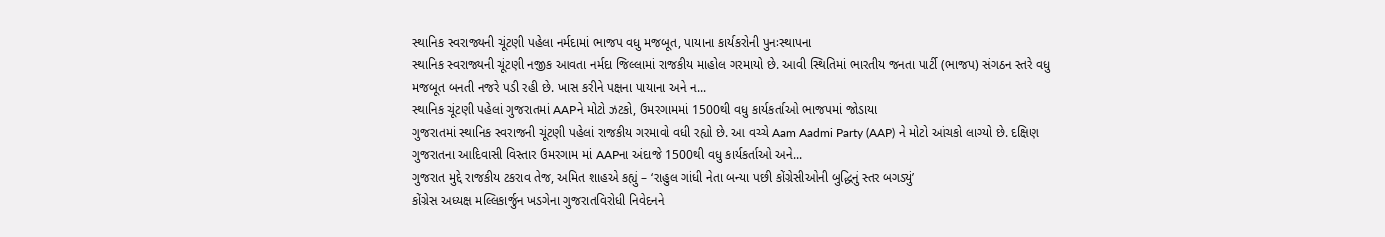સ્થાનિક સ્વરાજ્યની ચૂંટણી પહેલા નર્મદામાં ભાજપ વધુ મજબૂત, પાયાના કાર્યકરોની પુનઃસ્થાપના
સ્થાનિક સ્વરાજ્યની ચૂંટણી નજીક આવતા નર્મદા જિલ્લામાં રાજકીય માહોલ ગરમાયો છે. આવી સ્થિતિમાં ભારતીય જનતા પાર્ટી (ભાજપ) સંગઠન સ્તરે વધુ મજબૂત બનતી નજરે પડી રહી છે. ખાસ કરીને પક્ષના પાયાના અને ન...
સ્થાનિક ચૂંટણી પહેલાં ગુજરાતમાં AAPને મોટો ઝટકો, ઉમરગામમાં 1500થી વધુ કાર્યકર્તાઓ ભાજપમાં જોડાયા
ગુજરાતમાં સ્થાનિક સ્વરાજની ચૂંટણી પહેલાં રાજકીય ગરમાવો વધી રહ્યો છે. આ વચ્ચે Aam Aadmi Party (AAP) ને મોટો આંચકો લાગ્યો છે. દક્ષિણ ગુજરાતના આદિવાસી વિસ્તાર ઉમરગામ માં AAPના અંદાજે 1500થી વધુ કાર્યકર્તાઓ અને...
ગુજરાત મુદ્દે રાજકીય ટકરાવ તેજ, અમિત શાહએ કહ્યું – ‘રાહુલ ગાંધી નેતા બન્યા પછી કોંગ્રેસીઓની બુદ્ધિનું સ્તર બગડ્યું’
કોંગ્રેસ અધ્યક્ષ મલ્લિકાર્જુન ખડગેના ગુજરાતવિરોધી નિવેદનને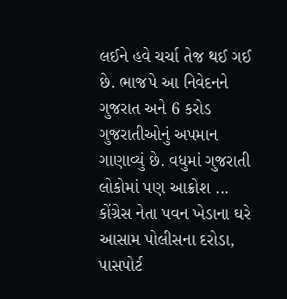લઈને હવે ચર્ચા તેજ થઈ ગઈ છે. ભાજપે આ નિવેદનને ગુજરાત અને 6 કરોડ ગુજરાતીઓનું અપમાન ગાણાવ્યું છે. વધુમાં ગુજરાતી લોકોમાં પણ આક્રોશ ...
કોંગ્રેસ નેતા પવન ખેડાના ઘરે આસામ પોલીસના દરોડા, પાસપોર્ટ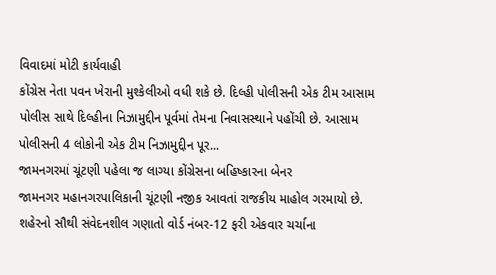વિવાદમાં મોટી કાર્યવાહી
કોંગ્રેસ નેતા પવન ખેરાની મુશ્કેલીઓ વધી શકે છે. દિલ્હી પોલીસની એક ટીમ આસામ પોલીસ સાથે દિલ્હીના નિઝામુદ્દીન પૂર્વમાં તેમના નિવાસસ્થાને પહોંચી છે. આસામ પોલીસની 4 લોકોની એક ટીમ નિઝામુદ્દીન પૂર...
જામનગરમાં ચૂંટણી પહેલા જ લાગ્યા કોંગ્રેસના બહિષ્કારના બેનર
જામનગર મહાનગરપાલિકાની ચૂંટણી નજીક આવતાં રાજકીય માહોલ ગરમાયો છે. શહેરનો સૌથી સંવેદનશીલ ગણાતો વોર્ડ નંબર-12 ફરી એકવાર ચર્ચાના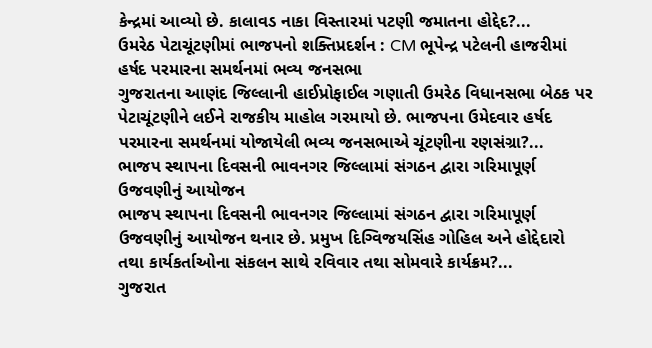કેન્દ્રમાં આવ્યો છે. કાલાવડ નાકા વિસ્તારમાં પટણી જમાતના હોદ્દેદ?...
ઉમરેઠ પેટાચૂંટણીમાં ભાજપનો શક્તિપ્રદર્શન : CM ભૂપેન્દ્ર પટેલની હાજરીમાં હર્ષદ પરમારના સમર્થનમાં ભવ્ય જનસભા
ગુજરાતના આણંદ જિલ્લાની હાઈપ્રોફાઈલ ગણાતી ઉમરેઠ વિધાનસભા બેઠક પર પેટાચૂંટણીને લઈને રાજકીય માહોલ ગરમાયો છે. ભાજપના ઉમેદવાર હર્ષદ પરમારના સમર્થનમાં યોજાયેલી ભવ્ય જનસભાએ ચૂંટણીના રણસંગ્રા?...
ભાજપ સ્થાપના દિવસની ભાવનગર જિલ્લામાં સંગઠન દ્વારા ગરિમાપૂર્ણ ઉજવણીનું આયોજન
ભાજપ સ્થાપના દિવસની ભાવનગર જિલ્લામાં સંગઠન દ્વારા ગરિમાપૂર્ણ ઉજવણીનું આયોજન થનાર છે. પ્રમુખ દિગ્વિજયસિંહ ગોહિલ અને હોદ્દેદારો તથા કાર્યકર્તાઓના સંકલન સાથે રવિવાર તથા સોમવારે કાર્યક્રમ?...
ગુજરાત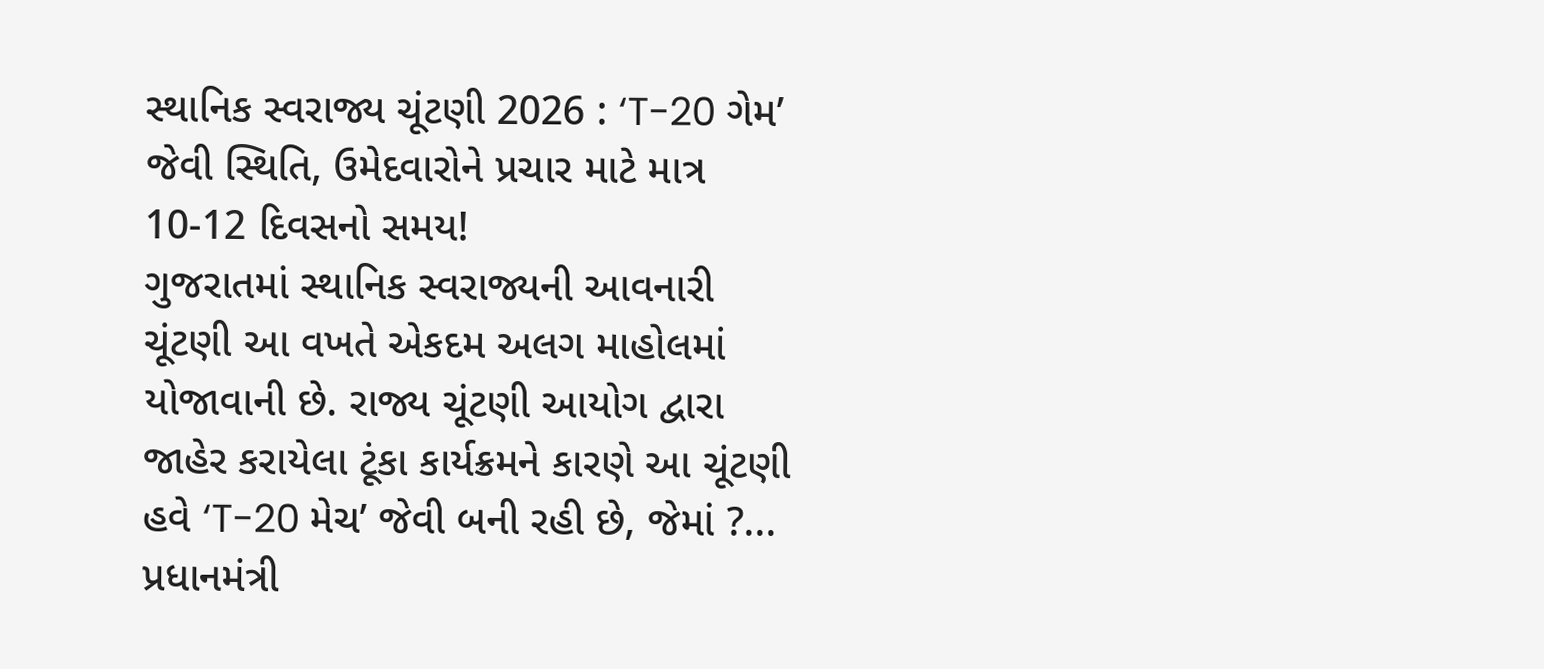સ્થાનિક સ્વરાજ્ય ચૂંટણી 2026 : ‘T-20 ગેમ’ જેવી સ્થિતિ, ઉમેદવારોને પ્રચાર માટે માત્ર 10-12 દિવસનો સમય!
ગુજરાતમાં સ્થાનિક સ્વરાજ્યની આવનારી ચૂંટણી આ વખતે એકદમ અલગ માહોલમાં યોજાવાની છે. રાજ્ય ચૂંટણી આયોગ દ્વારા જાહેર કરાયેલા ટૂંકા કાર્યક્રમને કારણે આ ચૂંટણી હવે ‘T-20 મેચ’ જેવી બની રહી છે, જેમાં ?...
પ્રધાનમંત્રી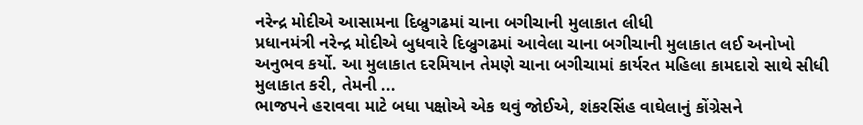નરેન્દ્ર મોદીએ આસામના દિબ્રુગઢમાં ચાના બગીચાની મુલાકાત લીધી
પ્રધાનમંત્રી નરેન્દ્ર મોદીએ બુધવારે દિબ્રુગઢમાં આવેલા ચાના બગીચાની મુલાકાત લઈ અનોખો અનુભવ કર્યો. આ મુલાકાત દરમિયાન તેમણે ચાના બગીચામાં કાર્યરત મહિલા કામદારો સાથે સીધી મુલાકાત કરી, તેમની ...
ભાજપને હરાવવા માટે બધા પક્ષોએ એક થવું જોઈએ, શંકરસિંહ વાઘેલાનું કોંગ્રેસને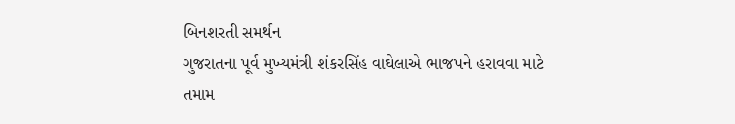બિનશરતી સમર્થન
ગુજરાતના પૂર્વ મુખ્યમંત્રી શંકરસિંહ વાઘેલાએ ભાજપને હરાવવા માટે તમામ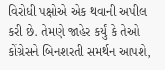વિરોધી પક્ષોએ એક થવાની અપીલ કરી છે. તેમણે જાહેર કર્યું કે તેઓ કોંગ્રેસને બિનશરતી સમર્થન આપશે,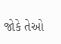જોકે તેઓ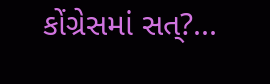કોંગ્રેસમાં સત્?...